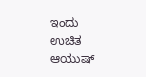ಇಂದು ಉಚಿತ ಆಯುಷ್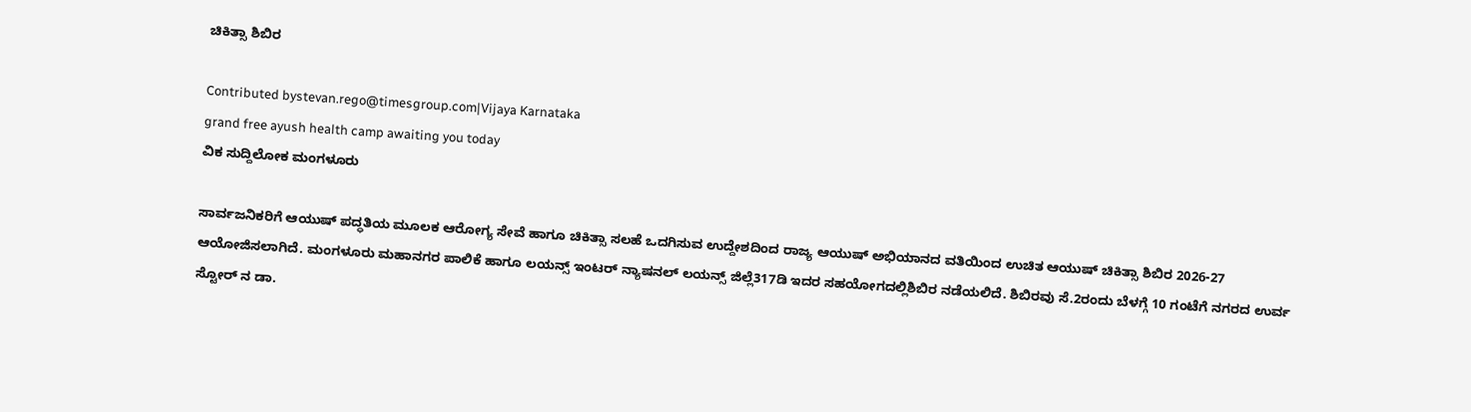ಚಿಕಿತ್ಸಾ ಶಿಬಿರ

Contributed bystevan.rego@timesgroup.com|Vijaya Karnataka
grand free ayush health camp awaiting you today
ವಿಕ ಸುದ್ದಿಲೋಕ ಮಂಗಳೂರು

ಸಾರ್ವಜನಿಕರಿಗೆ ಆಯುಷ್ ಪದ್ಧತಿಯ ಮೂಲಕ ಆರೋಗ್ಯ ಸೇವೆ ಹಾಗೂ ಚಿಕಿತ್ಸಾ ಸಲಹೆ ಒದಗಿಸುವ ಉದ್ದೇಶದಿಂದ ರಾಜ್ಯ ಆಯುಷ್ ಅಭಿಯಾನದ ವತಿಯಿಂದ ಉಚಿತ ಆಯುಷ್ ಚಿಕಿತ್ಸಾ ಶಿಬಿರ 2026-27 ಆಯೋಜಿಸಲಾಗಿದೆ. ಮಂಗಳೂರು ಮಹಾನಗರ ಪಾಲಿಕೆ ಹಾಗೂ ಲಯನ್ಸ್ ಇಂಟರ್ ನ್ಯಾಷನಲ್ ಲಯನ್ಸ್ ಜಿಲ್ಲೆ317ಡಿ ಇದರ ಸಹಯೋಗದಲ್ಲಿಶಿಬಿರ ನಡೆಯಲಿದೆ. ಶಿಬಿರವು ಸೆ.2ರಂದು ಬೆಳಗ್ಗೆ 10 ಗಂಟೆಗೆ ನಗರದ ಉರ್ವ ಸ್ಟೋರ್ ನ ಡಾ.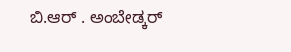ಬಿ.ಆರ್ . ಅಂಬೇಡ್ಕರ್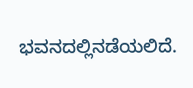ಭವನದಲ್ಲಿನಡೆಯಲಿದೆ.